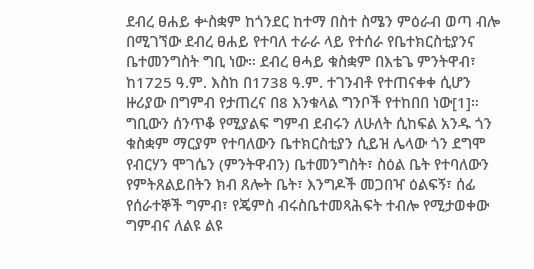ደብረ ፀሐይ ቍስቋም ከጎንደር ከተማ በስተ ስሜን ምዕራብ ወጣ ብሎ በሚገኘው ደብረ ፀሐይ የተባለ ተራራ ላይ የተሰራ የቤተክርስቲያንና ቤተመንግስት ግቢ ነው። ደብረ ፀሓይ ቁስቋም በእቴጌ ምንትዋብ፣ ከ1725 ዓ.ም. እስከ በ1738 ዓ.ም. ተገንብቶ የተጠናቀቀ ሲሆን ዙሪያው በግምብ የታጠረና በ8 እንቁላል ግንቦች የተከበበ ነው[1]። ግቢውን ሰንጥቆ የሚያልፍ ግምብ ደብሩን ለሁለት ሲከፍል አንዱ ጎን ቁስቋም ማርያም የተባለውን ቤተክርስቲያን ሲይዝ ሌላው ጎን ደግሞ የብርሃን ሞገሴን (ምንትዋብን) ቤተመንግስት፣ ስዕል ቤት የተባለውን የምትጸልይበትን ክብ ጸሎት ቤት፣ እንግዶች መጋበዣ ዕልፍኝ፣ ሰፊ የሰራተኞች ግምብ፣ የጄምስ ብሩስቤተመጻሕፍት ተብሎ የሚታወቀው ግምብና ለልዩ ልዩ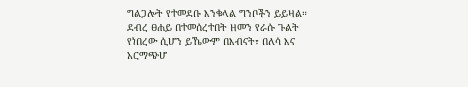ግልጋሎት የተመደቡ እንቁላል ግንቦችን ይይዛል። ደብረ ፀሐይ በተመሰረተበት ዘመን የራሱ ጉልት የነበረው ሲሆን ይኼውም በእብናት፣ በለሳ እና አርማጭሆ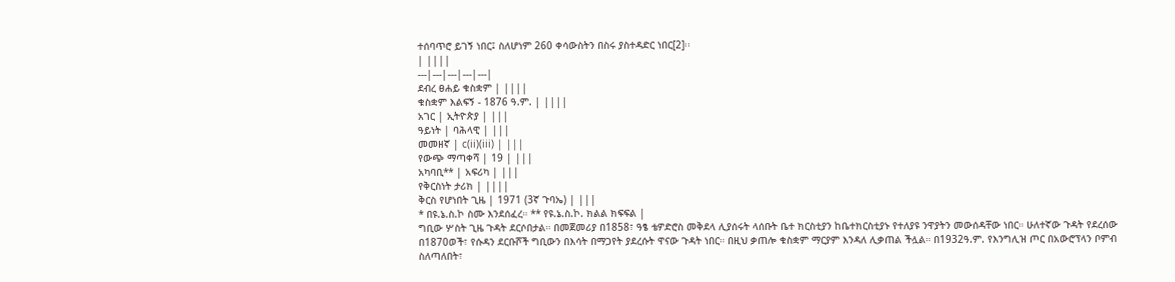ተሰባጥሮ ይገኝ ነበር፤ ስለሆነም 260 ቀሳውስትን በስሩ ያስተዳድር ነበር[2]፡፡
| ||||
---|---|---|---|---|
ደብረ ፀሐይ ቁስቋም | ||||
ቁስቋም እልፍኝ - 1876 ዓ.ም. | ||||
አገር | ኢትዮጵያ | |||
ዓይነት | ባሕላዊ | |||
መመዘኛ | c(ii)(iii) | |||
የውጭ ማጣቀሻ | 19 | |||
አካባቢ** | አፍሪካ | |||
የቅርስነት ታሪክ | ||||
ቅርስ የሆነበት ጊዜ | 1971 (3ኛ ጉባኤ) | |||
* በዩ.ኔ.ስ.ኮ ስሙ እንደሰፈረ። ** የዩ.ኔ.ስ.ኮ. ክልል ክፍፍል |
ግቢው ሦስት ጊዜ ጉዳት ደርሶበታል። በመጀመሪያ በ1858፣ ዓፄ ቴዎድሮስ መቅደላ ሊያሰሩት ላሰቡት ቤተ ክርስቲያን ከቤተክርስቲያኑ የተለያዩ ንዋያትን መውሰዳቸው ነበር። ሁለተኛው ጉዳት የደረሰው በ1870ወች፣ የሱዳን ደርቡሾች ግቢውን በእሳት በማጋየት ያደረሱት ዋናው ጉዳት ነበር። በዚህ ቃጠሎ ቁስቋም ማርያም እንዳለ ሊቃጠል ችሏል። በ1932ዓ.ም. የእንግሊዝ ጦር በአውሮፕላን ቦምብ ስለጣለበት፣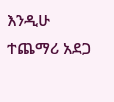እንዲሁ ተጨማሪ አደጋ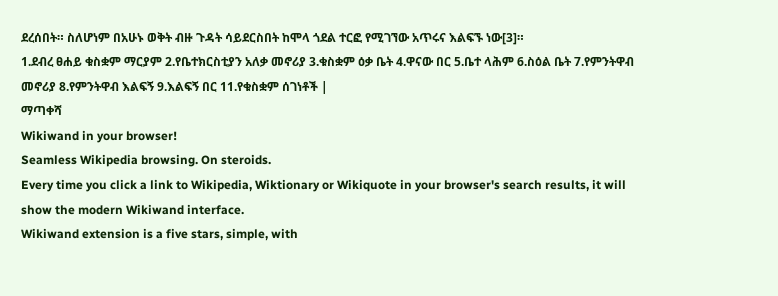ደረሰበት። ስለሆነም በአሁኑ ወቅት ብዙ ጉዳት ሳይደርስበት ከሞላ ጎደል ተርፎ የሚገኘው አጥሩና እልፍኙ ነው[3]።
1.ደብረ ፀሐይ ቁስቋም ማርያም 2.የቤተክርስቲያን አለቃ መኖሪያ 3.ቁስቋም ዕቃ ቤት 4.ዋናው በር 5.ቤተ ላሕም 6.ስዕል ቤት 7.የምንትዋብ መኖሪያ 8.የምንትዋብ እልፍኝ 9.እልፍኝ በር 11.የቁስቋም ሰገነቶች |
ማጣቀሻ
Wikiwand in your browser!
Seamless Wikipedia browsing. On steroids.
Every time you click a link to Wikipedia, Wiktionary or Wikiquote in your browser's search results, it will show the modern Wikiwand interface.
Wikiwand extension is a five stars, simple, with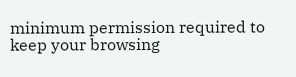minimum permission required to keep your browsing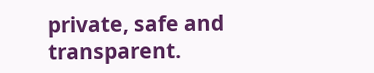private, safe and transparent.